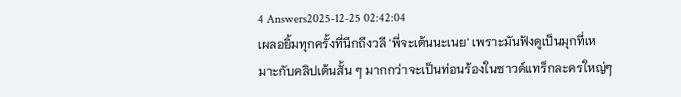4 Answers2025-12-25 02:42:04
เผลอยิ้มทุกครั้งที่นึกถึงวลี 'พี่จะเต้นนะเนย' เพราะมันฟังดูเป็นมุกที่เหมาะกับคลิปเต้นสั้น ๆ มากกว่าจะเป็นท่อนร้องในซาวด์แทร็กละครใหญ่ๆ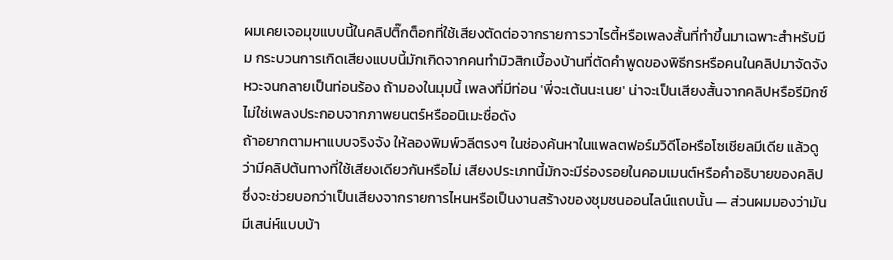ผมเคยเจอมุขแบบนี้ในคลิปติ๊กต็อกที่ใช้เสียงตัดต่อจากรายการวาไรตี้หรือเพลงสั้นที่ทำขึ้นมาเฉพาะสำหรับมีม กระบวนการเกิดเสียงแบบนี้มักเกิดจากคนทำมิวสิกเบื้องบ้านที่ตัดคำพูดของพิธีกรหรือคนในคลิปมาจัดจังหวะจนกลายเป็นท่อนร้อง ถ้ามองในมุมนี้ เพลงที่มีท่อน 'พี่จะเต้นนะเนย' น่าจะเป็นเสียงสั้นจากคลิปหรือรีมิกซ์ ไม่ใช่เพลงประกอบจากภาพยนตร์หรืออนิเมะชื่อดัง
ถ้าอยากตามหาแบบจริงจัง ให้ลองพิมพ์วลีตรงๆ ในช่องค้นหาในแพลตฟอร์มวิดีโอหรือโซเชียลมีเดีย แล้วดูว่ามีคลิปต้นทางที่ใช้เสียงเดียวกันหรือไม่ เสียงประเภทนี้มักจะมีร่องรอยในคอมเมนต์หรือคำอธิบายของคลิป ซึ่งจะช่วยบอกว่าเป็นเสียงจากรายการไหนหรือเป็นงานสร้างของชุมชนออนไลน์แถบนั้น — ส่วนผมมองว่ามันมีเสน่ห์แบบบ้า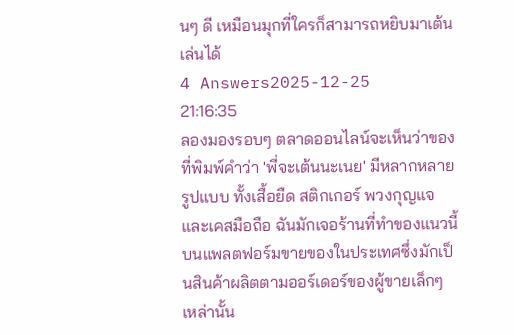นๆ ดี เหมือนมุกที่ใครก็สามารถหยิบมาเต้นเล่นได้
4 Answers2025-12-25 21:16:35
ลองมองรอบๆ ตลาดออนไลน์จะเห็นว่าของที่พิมพ์คำว่า 'พี่จะเต้นนะเนย' มีหลากหลายรูปแบบ ทั้งเสื้อยืด สติกเกอร์ พวงกุญแจ และเคสมือถือ ฉันมักเจอร้านที่ทำของแนวนี้บนแพลตฟอร์มขายของในประเทศซึ่งมักเป็นสินค้าผลิตตามออร์เดอร์ของผู้ขายเล็กๆ เหล่านั้น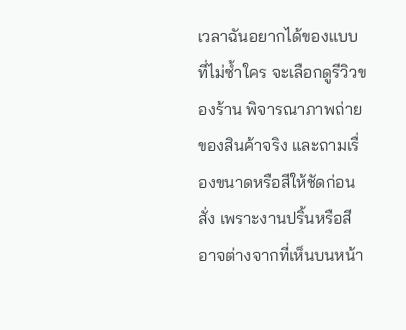เวลาฉันอยากได้ของแบบที่ไม่ซ้ำใคร จะเลือกดูรีวิวของร้าน พิจารณาภาพถ่ายของสินค้าจริง และถามเรื่องขนาดหรือสีให้ชัดก่อนสั่ง เพราะงานปริ้นหรือสีอาจต่างจากที่เห็นบนหน้า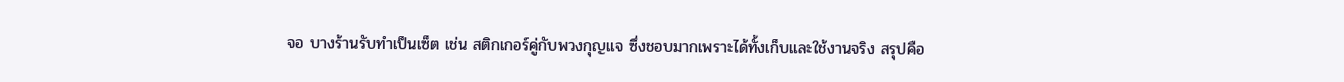จอ บางร้านรับทำเป็นเซ็ต เช่น สติกเกอร์คู่กับพวงกุญแจ ซึ่งชอบมากเพราะได้ทั้งเก็บและใช้งานจริง สรุปคือ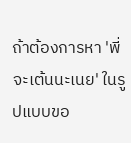ถ้าต้องการหา 'พี่จะเต้นนะเนย' ในรูปแบบขอ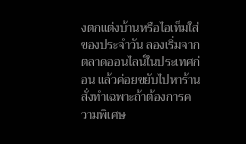งตกแต่งบ้านหรือไอเท็มใส่ของประจำวัน ลองเริ่มจากตลาดออนไลน์ในประเทศก่อน แล้วค่อยขยับไปหาร้านสั่งทำเฉพาะถ้าต้องการความพิเศษ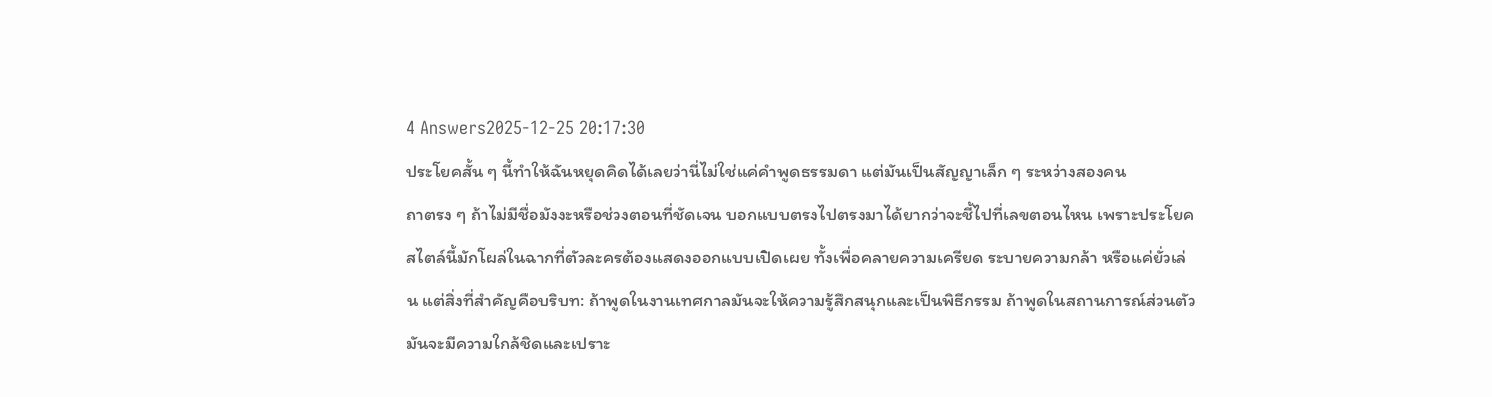4 Answers2025-12-25 20:17:30
ประโยคสั้น ๆ นี้ทำให้ฉันหยุดคิดได้เลยว่านี่ไม่ใช่แค่คำพูดธรรมดา แต่มันเป็นสัญญาเล็ก ๆ ระหว่างสองคน
ถาตรง ๆ ถ้าไม่มีชื่อมังงะหรือช่วงตอนที่ชัดเจน บอกแบบตรงไปตรงมาได้ยากว่าจะชี้ไปที่เลขตอนไหน เพราะประโยคสไตล์นี้มักโผล่ในฉากที่ตัวละครต้องแสดงออกแบบเปิดเผย ทั้งเพื่อคลายความเครียด ระบายความกล้า หรือแค่ยั่วเล่น แต่สิ่งที่สำคัญคือบริบท: ถ้าพูดในงานเทศกาลมันจะให้ความรู้สึกสนุกและเป็นพิธีกรรม ถ้าพูดในสถานการณ์ส่วนตัวมันจะมีความใกล้ชิดและเปราะ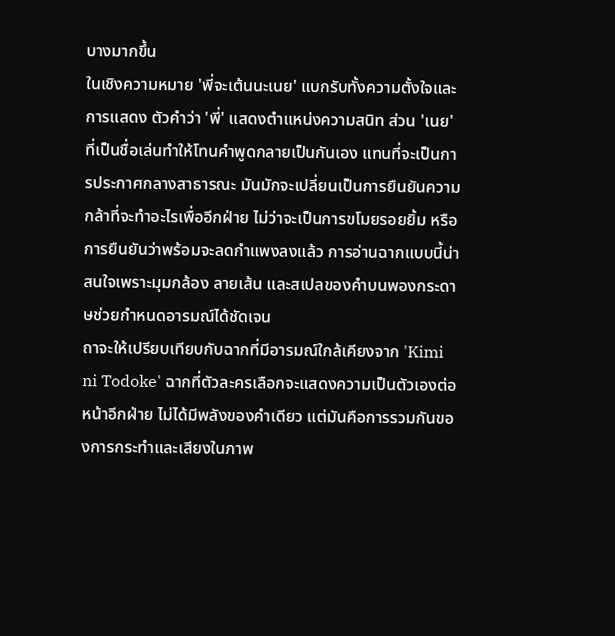บางมากขึ้น
ในเชิงความหมาย 'พี่จะเต้นนะเนย' แบกรับทั้งความตั้งใจและการแสดง ตัวคำว่า 'พี่' แสดงตำแหน่งความสนิท ส่วน 'เนย' ที่เป็นชื่อเล่นทำให้โทนคำพูดกลายเป็นกันเอง แทนที่จะเป็นการประกาศกลางสาธารณะ มันมักจะเปลี่ยนเป็นการยืนยันความกล้าที่จะทำอะไรเพื่ออีกฝ่าย ไม่ว่าจะเป็นการขโมยรอยยิ้ม หรือการยืนยันว่าพร้อมจะลดกำแพงลงแล้ว การอ่านฉากแบบนี้น่าสนใจเพราะมุมกล้อง ลายเส้น และสเปลของคำบนพองกระดาษช่วยกำหนดอารมณ์ได้ชัดเจน
ถาจะให้เปรียบเทียบกับฉากที่มีอารมณ์ใกล้เคียงจาก 'Kimi ni Todoke' ฉากที่ตัวละครเลือกจะแสดงความเป็นตัวเองต่อหน้าอีกฝ่าย ไม่ได้มีพลังของคำเดียว แต่มันคือการรวมกันของการกระทำและเสียงในภาพ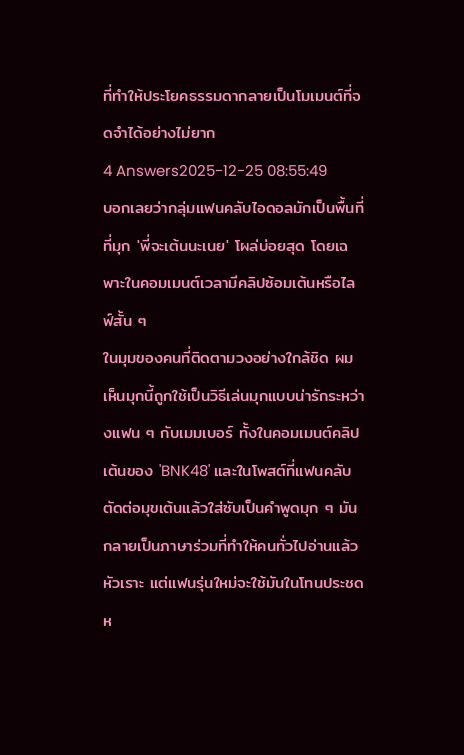ที่ทำให้ประโยคธรรมดากลายเป็นโมเมนต์ที่จดจำได้อย่างไม่ยาก
4 Answers2025-12-25 08:55:49
บอกเลยว่ากลุ่มแฟนคลับไอดอลมักเป็นพื้นที่ที่มุก 'พี่จะเต้นนะเนย' โผล่บ่อยสุด โดยเฉพาะในคอมเมนต์เวลามีคลิปซ้อมเต้นหรือไลฟ์สั้น ๆ
ในมุมของคนที่ติดตามวงอย่างใกล้ชิด ผมเห็นมุกนี้ถูกใช้เป็นวิธีเล่นมุกแบบน่ารักระหว่างแฟน ๆ กับเมมเบอร์ ทั้งในคอมเมนต์คลิปเต้นของ 'BNK48' และในโพสต์ที่แฟนคลับตัดต่อมุขเต้นแล้วใส่ซับเป็นคำพูดมุก ๆ มันกลายเป็นภาษาร่วมที่ทำให้คนทั่วไปอ่านแล้วหัวเราะ แต่แฟนรุ่นใหม่จะใช้มันในโทนประชดห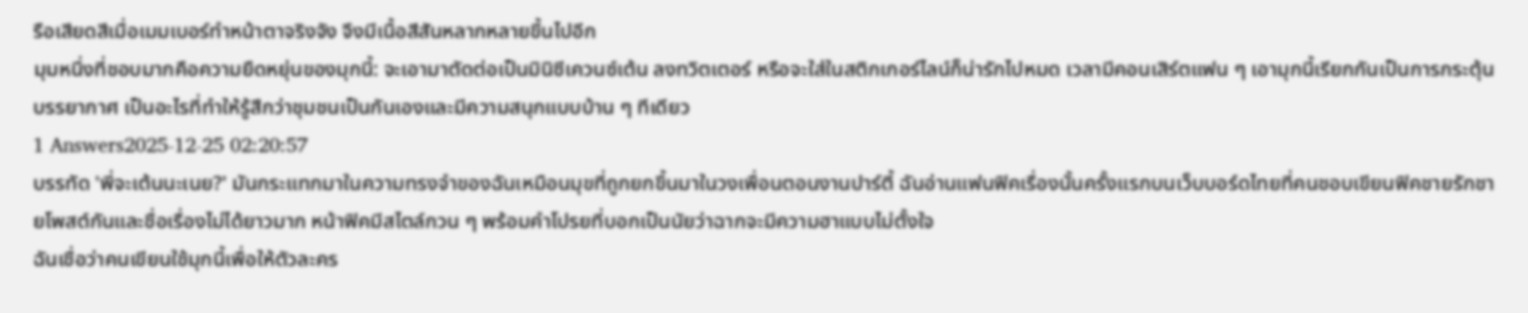รือเสียดสีเมื่อเมมเบอร์ทำหน้าตาจริงจัง จึงมีเนื้อสีสันหลากหลายขึ้นไปอีก
มุมหนึ่งที่ชอบมากคือความยืดหยุ่นของมุกนี้: จะเอามาตัดต่อเป็นมินิซีเควนซ์เต้น ลงทวิตเตอร์ หรือจะใส่ในสติกเกอร์ไลน์ก็น่ารักไปหมด เวลามีคอนเสิร์ตแฟน ๆ เอามุกนี้เรียกกันเป็นการกระตุ้นบรรยากาศ เป็นอะไรที่ทำให้รู้สึกว่าชุมชนเป็นกันเองและมีความสนุกแบบบ้าน ๆ ทีเดียว
1 Answers2025-12-25 02:20:57
บรรทัด 'พี่จะเต้นนะเนย?' มันกระแทกมาในความทรงจำของฉันเหมือนมุขที่ถูกยกขึ้นมาในวงเพื่อนตอนงานปาร์ตี้ ฉันอ่านแฟนฟิคเรื่องนั้นครั้งแรกบนเว็บบอร์ดไทยที่คนชอบเขียนฟิคชายรักชายโพสต์กันและชื่อเรื่องไม่ได้ยาวมาก หน้าฟิคมีสไตล์กวน ๆ พร้อมคำโปรยที่บอกเป็นนัยว่าฉากจะมีความฮาแบบไม่ตั้งใจ
ฉันเชื่อว่าคนเขียนใช้มุกนี้เพื่อให้ตัวละคร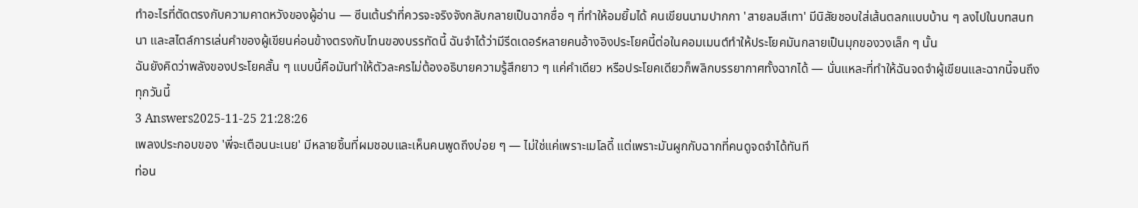ทำอะไรที่ตัดตรงกับความคาดหวังของผู้อ่าน — ซีนเต้นรำที่ควรจะจริงจังกลับกลายเป็นฉากซื่อ ๆ ที่ทำให้อมยิ้มได้ คนเขียนนามปากกา 'สายลมสีเทา' มีนิสัยชอบใส่เส้นตลกแบบบ้าน ๆ ลงไปในบทสนทนา และสไตล์การเล่นคำของผู้เขียนค่อนข้างตรงกับโทนของบรรทัดนี้ ฉันจำได้ว่ามีรีดเดอร์หลายคนอ้างอิงประโยคนี้ต่อในคอมเมนต์ทำให้ประโยคมันกลายเป็นมุกของวงเล็ก ๆ นั้น
ฉันยังคิดว่าพลังของประโยคสั้น ๆ แบบนี้คือมันทำให้ตัวละครไม่ต้องอธิบายความรู้สึกยาว ๆ แค่คำเดียว หรือประโยคเดียวก็พลิกบรรยากาศทั้งฉากได้ — นั่นแหละที่ทำให้ฉันจดจำผู้เขียนและฉากนี้จนถึงทุกวันนี้
3 Answers2025-11-25 21:28:26
เพลงประกอบของ 'พี่จะเตือนนะเนย' มีหลายชิ้นที่ผมชอบและเห็นคนพูดถึงบ่อย ๆ — ไม่ใช่แค่เพราะเมโลดี้ แต่เพราะมันผูกกับฉากที่คนดูจดจำได้ทันที
ท่อน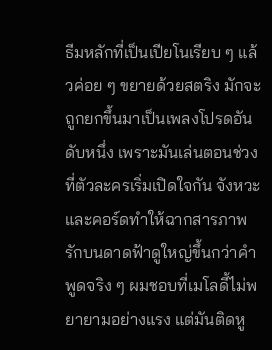ธีมหลักที่เป็นเปียโนเรียบ ๆ แล้วค่อย ๆ ขยายด้วยสตริง มักจะถูกยกขึ้นมาเป็นเพลงโปรดอันดับหนึ่ง เพราะมันเล่นตอนช่วงที่ตัวละครเริ่มเปิดใจกัน จังหวะและคอร์ดทำให้ฉากสารภาพรักบนดาดฟ้าดูใหญ่ขึ้นกว่าคำพูดจริง ๆ ผมชอบที่เมโลดี้ไม่พยายามอย่างแรง แต่มันติดหู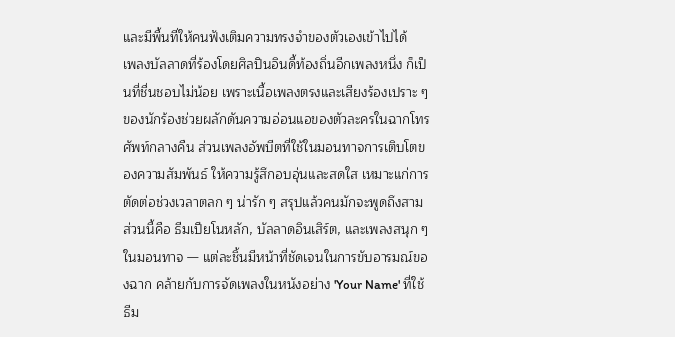และมีพื้นที่ให้คนฟังเติมความทรงจำของตัวเองเข้าไปได้
เพลงบัลลาดที่ร้องโดยศิลปินอินดี้ท้องถิ่นอีกเพลงหนึ่ง ก็เป็นที่ชื่นชอบไม่น้อย เพราะเนื้อเพลงตรงและเสียงร้องเปราะ ๆ ของนักร้องช่วยผลักดันความอ่อนแอของตัวละครในฉากโทรศัพท์กลางคืน ส่วนเพลงอัพบีตที่ใช้ในมอนทาจการเติบโตของความสัมพันธ์ ให้ความรู้สึกอบอุ่นและสดใส เหมาะแก่การตัดต่อช่วงเวลาตลก ๆ น่ารัก ๆ สรุปแล้วคนมักจะพูดถึงสามส่วนนี้คือ ธีมเปียโนหลัก, บัลลาดอินเสิร์ต, และเพลงสนุก ๆ ในมอนทาจ — แต่ละชิ้นมีหน้าที่ชัดเจนในการขับอารมณ์ของฉาก คล้ายกับการจัดเพลงในหนังอย่าง 'Your Name' ที่ใช้ธีม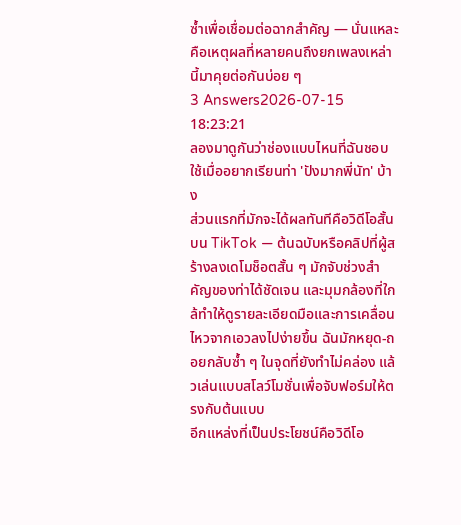ซ้ำเพื่อเชื่อมต่อฉากสำคัญ — นั่นแหละคือเหตุผลที่หลายคนถึงยกเพลงเหล่านี้มาคุยต่อกันบ่อย ๆ
3 Answers2026-07-15 18:23:21
ลองมาดูกันว่าช่องแบบไหนที่ฉันชอบใช้เมื่ออยากเรียนท่า 'ปังมากพี่นัท' บ้าง
ส่วนแรกที่มักจะได้ผลทันทีคือวิดีโอสั้นบน TikTok — ต้นฉบับหรือคลิปที่ผู้สร้างลงเดโมช็อตสั้น ๆ มักจับช่วงสำคัญของท่าได้ชัดเจน และมุมกล้องที่ใกล้ทำให้ดูรายละเอียดมือและการเคลื่อนไหวจากเอวลงไปง่ายขึ้น ฉันมักหยุด-ถอยกลับซ้ำ ๆ ในจุดที่ยังทำไม่คล่อง แล้วเล่นแบบสโลว์โมชั่นเพื่อจับฟอร์มให้ตรงกับต้นแบบ
อีกแหล่งที่เป็นประโยชน์คือวิดีโอ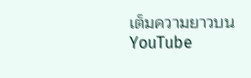เต็มความยาวบน YouTube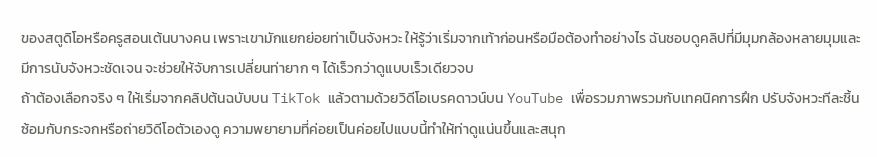ของสตูดิโอหรือครูสอนเต้นบางคน เพราะเขามักแยกย่อยท่าเป็นจังหวะ ให้รู้ว่าเริ่มจากเท้าก่อนหรือมือต้องทำอย่างไร ฉันชอบดูคลิปที่มีมุมกล้องหลายมุมและมีการนับจังหวะชัดเจน จะช่วยให้จับการเปลี่ยนท่ายาก ๆ ได้เร็วกว่าดูแบบเร็วเดียวจบ
ถ้าต้องเลือกจริง ๆ ให้เริ่มจากคลิปต้นฉบับบน TikTok แล้วตามด้วยวิดีโอเบรคดาวน์บน YouTube เพื่อรวมภาพรวมกับเทคนิคการฝึก ปรับจังหวะทีละชิ้น ซ้อมกับกระจกหรือถ่ายวิดีโอตัวเองดู ความพยายามที่ค่อยเป็นค่อยไปแบบนี้ทำให้ท่าดูแน่นขึ้นและสนุก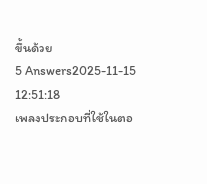ขึ้นด้วย
5 Answers2025-11-15 12:51:18
เพลงประกอบที่ใช้ในตอ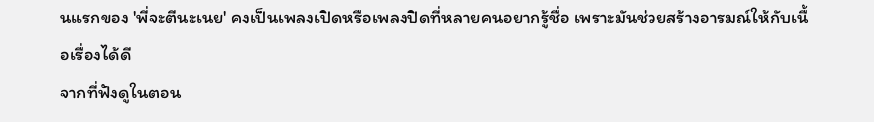นแรกของ 'พี่จะตีนะเนย' คงเป็นเพลงเปิดหรือเพลงปิดที่หลายคนอยากรู้ชื่อ เพราะมันช่วยสร้างอารมณ์ให้กับเนื้อเรื่องได้ดี
จากที่ฟังดูในตอน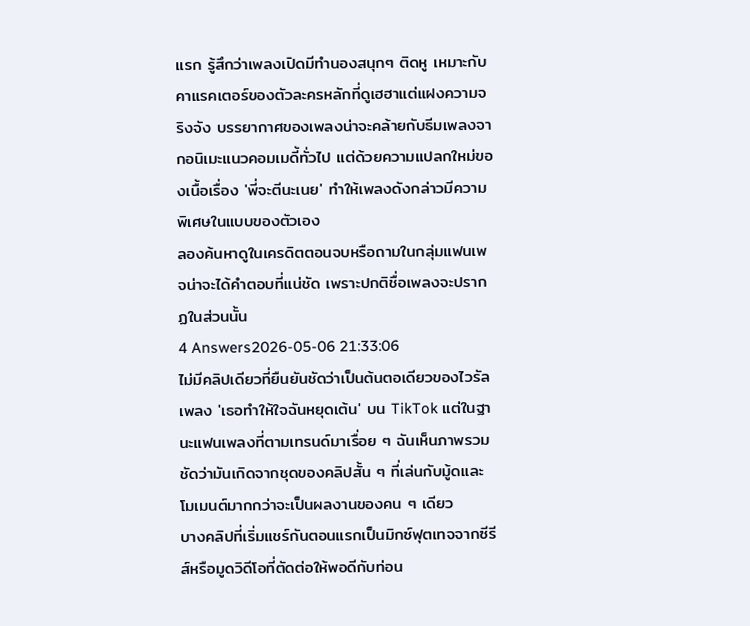แรก รู้สึกว่าเพลงเปิดมีทำนองสนุกๆ ติดหู เหมาะกับคาแรคเตอร์ของตัวละครหลักที่ดูเฮฮาแต่แฝงความจริงจัง บรรยากาศของเพลงน่าจะคล้ายกับธีมเพลงจากอนิเมะแนวคอมเมดี้ทั่วไป แต่ด้วยความแปลกใหม่ของเนื้อเรื่อง 'พี่จะตีนะเนย' ทำให้เพลงดังกล่าวมีความพิเศษในแบบของตัวเอง
ลองค้นหาดูในเครดิตตอนจบหรือถามในกลุ่มแฟนเพจน่าจะได้คำตอบที่แน่ชัด เพราะปกติชื่อเพลงจะปรากฏในส่วนนั้น
4 Answers2026-05-06 21:33:06
ไม่มีคลิปเดียวที่ยืนยันชัดว่าเป็นต้นตอเดียวของไวรัลเพลง 'เธอทำให้ใจฉันหยุดเต้น' บน TikTok แต่ในฐานะแฟนเพลงที่ตามเทรนด์มาเรื่อย ๆ ฉันเห็นภาพรวมชัดว่ามันเกิดจากชุดของคลิปสั้น ๆ ที่เล่นกับมู้ดและโมเมนต์มากกว่าจะเป็นผลงานของคน ๆ เดียว
บางคลิปที่เริ่มแชร์กันตอนแรกเป็นมิกซ์ฟุตเทจจากซีรีส์หรือมูดวิดีโอที่ตัดต่อให้พอดีกับท่อน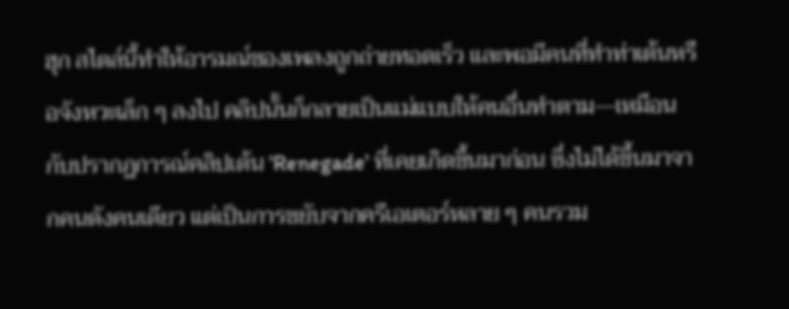ฮุก สไตล์นี้ทำให้อารมณ์ของเพลงถูกถ่ายทอดเร็ว และพอมีคนที่ทำท่าเต้นหรือจังหวะเล็ก ๆ ลงไป คลิปนั้นก็กลายเป็นแม่แบบให้คนอื่นทำตาม—เหมือนกับปรากฏการณ์คลิปเต้น 'Renegade' ที่เคยเกิดขึ้นมาก่อน ซึ่งไม่ได้ขึ้นมาจากคนดังคนเดียว แต่เป็นการขยับจากครีเอเตอร์หลาย ๆ คนรวม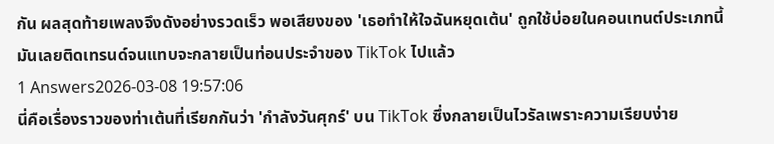กัน ผลสุดท้ายเพลงจึงดังอย่างรวดเร็ว พอเสียงของ 'เธอทำให้ใจฉันหยุดเต้น' ถูกใช้บ่อยในคอนเทนต์ประเภทนี้ มันเลยติดเทรนด์จนแทบจะกลายเป็นท่อนประจำของ TikTok ไปแล้ว
1 Answers2026-03-08 19:57:06
นี่คือเรื่องราวของท่าเต้นที่เรียกกันว่า 'กำลังวันศุกร์' บน TikTok ซึ่งกลายเป็นไวรัลเพราะความเรียบง่าย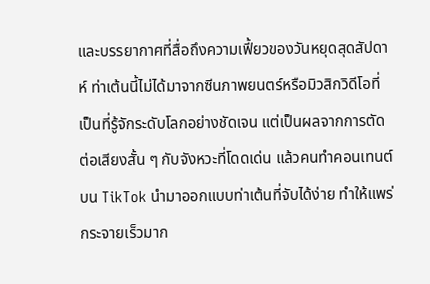และบรรยากาศที่สื่อถึงความเฟี้ยวของวันหยุดสุดสัปดาห์ ท่าเต้นนี้ไม่ได้มาจากซีนภาพยนตร์หรือมิวสิกวิดีโอที่เป็นที่รู้จักระดับโลกอย่างชัดเจน แต่เป็นผลจากการตัดต่อเสียงสั้น ๆ กับจังหวะที่โดดเด่น แล้วคนทำคอนเทนต์บน TikTok นำมาออกแบบท่าเต้นที่จับได้ง่าย ทำให้แพร่กระจายเร็วมาก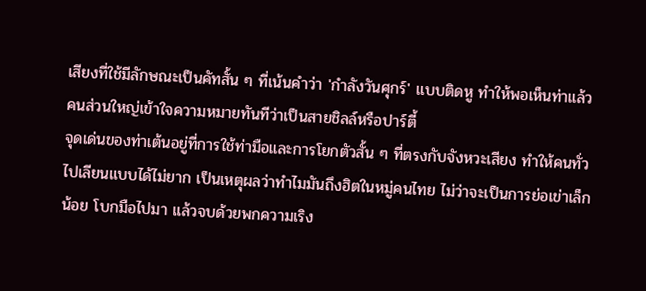เสียงที่ใช้มีลักษณะเป็นคัทสั้น ๆ ที่เน้นคำว่า 'กำลังวันศุกร์' แบบติดหู ทำให้พอเห็นท่าแล้วคนส่วนใหญ่เข้าใจความหมายทันทีว่าเป็นสายชิลล์หรือปาร์ตี้
จุดเด่นของท่าเต้นอยู่ที่การใช้ท่ามือและการโยกตัวสั้น ๆ ที่ตรงกับจังหวะเสียง ทำให้คนทั่วไปเลียนแบบได้ไม่ยาก เป็นเหตุผลว่าทำไมมันถึงฮิตในหมู่คนไทย ไม่ว่าจะเป็นการย่อเข่าเล็กน้อย โบกมือไปมา แล้วจบด้วยพกความเริง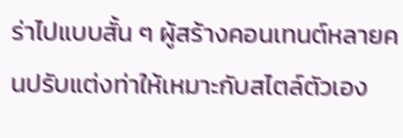ร่าไปแบบสั้น ๆ ผู้สร้างคอนเทนต์หลายคนปรับแต่งท่าให้เหมาะกับสไตล์ตัวเอง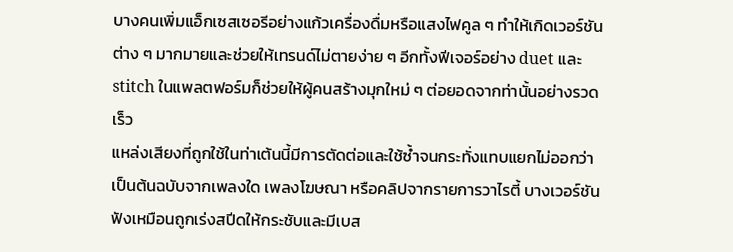บางคนเพิ่มแอ็กเซสเซอรีอย่างแก้วเครื่องดื่มหรือแสงไฟคูล ๆ ทำให้เกิดเวอร์ชันต่าง ๆ มากมายและช่วยให้เทรนด์ไม่ตายง่าย ๆ อีกทั้งฟีเจอร์อย่าง duet และ stitch ในแพลตฟอร์มก็ช่วยให้ผู้คนสร้างมุกใหม่ ๆ ต่อยอดจากท่านั้นอย่างรวดเร็ว
แหล่งเสียงที่ถูกใช้ในท่าเต้นนี้มีการตัดต่อและใช้ซ้ำจนกระทั่งแทบแยกไม่ออกว่าเป็นต้นฉบับจากเพลงใด เพลงโฆษณา หรือคลิปจากรายการวาไรตี้ บางเวอร์ชันฟังเหมือนถูกเร่งสปีดให้กระชับและมีเบส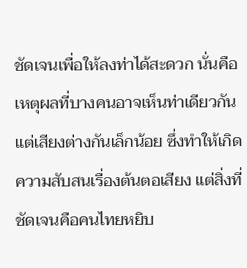ชัดเจนเพื่อให้ลงท่าได้สะดวก นั่นคือเหตุผลที่บางคนอาจเห็นท่าเดียวกันแต่เสียงต่างกันเล็กน้อย ซึ่งทำให้เกิดความสับสนเรื่องต้นตอเสียง แต่สิ่งที่ชัดเจนคือคนไทยหยิบ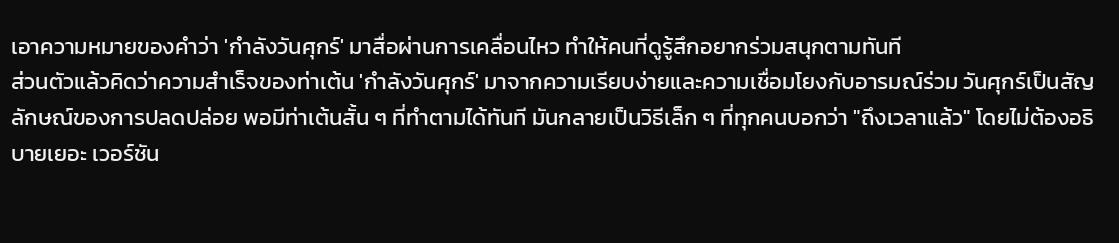เอาความหมายของคำว่า 'กำลังวันศุกร์' มาสื่อผ่านการเคลื่อนไหว ทำให้คนที่ดูรู้สึกอยากร่วมสนุกตามทันที
ส่วนตัวแล้วคิดว่าความสำเร็จของท่าเต้น 'กำลังวันศุกร์' มาจากความเรียบง่ายและความเชื่อมโยงกับอารมณ์ร่วม วันศุกร์เป็นสัญลักษณ์ของการปลดปล่อย พอมีท่าเต้นสั้น ๆ ที่ทำตามได้ทันที มันกลายเป็นวิธีเล็ก ๆ ที่ทุกคนบอกว่า "ถึงเวลาแล้ว" โดยไม่ต้องอธิบายเยอะ เวอร์ชัน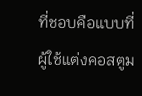ที่ชอบคือแบบที่ผู้ใช้แต่งคอสตูม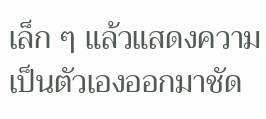เล็ก ๆ แล้วแสดงความเป็นตัวเองออกมาชัด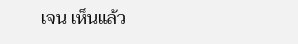เจน เห็นแล้ว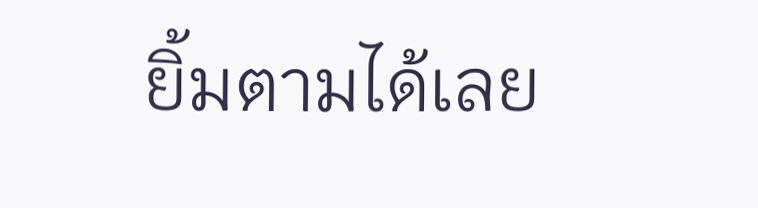ยิ้มตามได้เลย